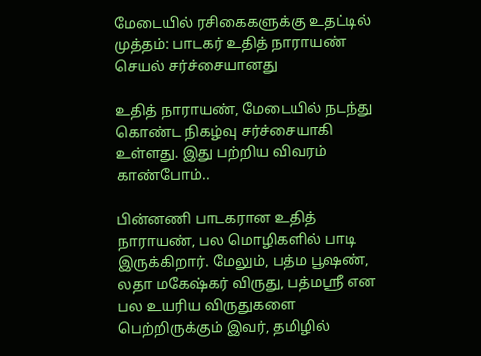மேடையில் ரசிகைகளுக்கு உதட்டில் முத்தம்: பாடகர் உதித் நாராயண் செயல் சர்ச்சையானது

உதித் நாராயண், மேடையில் நடந்து கொண்ட நிகழ்வு சர்ச்சையாகி உள்ளது. இது பற்றிய விவரம் காண்போம்..

பின்னணி பாடகரான உதித் நாராயண், பல மொழிகளில் பாடி இருக்கிறார். மேலும், பத்ம பூஷண், லதா மகேஷ்கர் விருது, பத்மஸ்ரீ என பல உயரிய விருதுகளை பெற்றிருக்கும் இவர், தமிழில்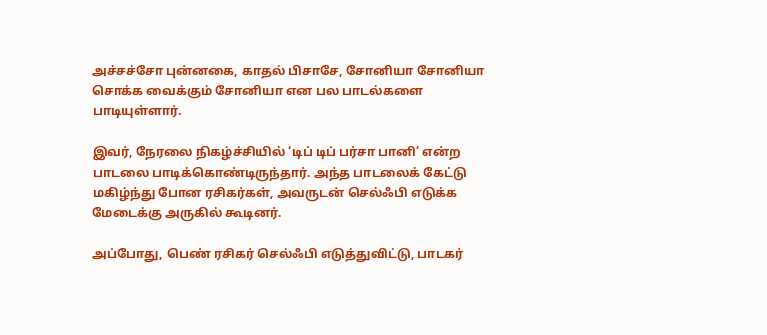அச்சச்சோ புன்னகை, காதல் பிசாசே, சோனியா சோனியா சொக்க வைக்கும் சோனியா என பல பாடல்களை பாடியுள்ளார்.

இவர், நேரலை நிகழ்ச்சியில் ‘டிப் டிப் பர்சா பானி’ என்ற பாடலை பாடிக்கொண்டிருந்தார். அந்த பாடலைக் கேட்டு மகிழ்ந்து போன ரசிகர்கள், அவருடன் செல்ஃபி எடுக்க மேடைக்கு அருகில் கூடினர்.

அப்போது, பெண் ரசிகர் செல்ஃபி எடுத்துவிட்டு, பாடகர்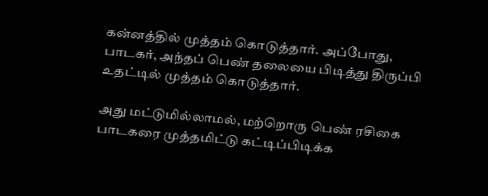கன்னத்தில் முத்தம் கொடுத்தார். அப்போது, பாடகர், அந்தப் பெண் தலையை பிடித்து திருப்பி உதட்டில் முத்தம் கொடுத்தார்.

அது மட்டுமில்லாமல், மற்றொரு பெண் ரசிகை பாடகரை முத்தமிட்டு கட்டிப்பிடிக்க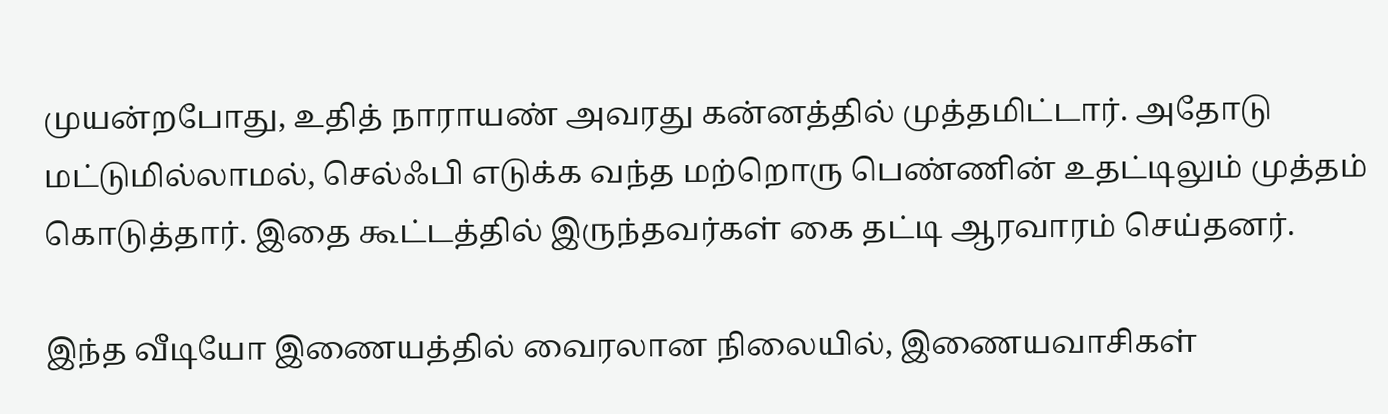முயன்றபோது, உதித் நாராயண் அவரது கன்னத்தில் முத்தமிட்டார். அதோடு மட்டுமில்லாமல், செல்ஃபி எடுக்க வந்த மற்றொரு பெண்ணின் உதட்டிலும் முத்தம் கொடுத்தார். இதை கூட்டத்தில் இருந்தவர்கள் கை தட்டி ஆரவாரம் செய்தனர்.

இந்த வீடியோ இணையத்தில் வைரலான நிலையில், இணையவாசிகள்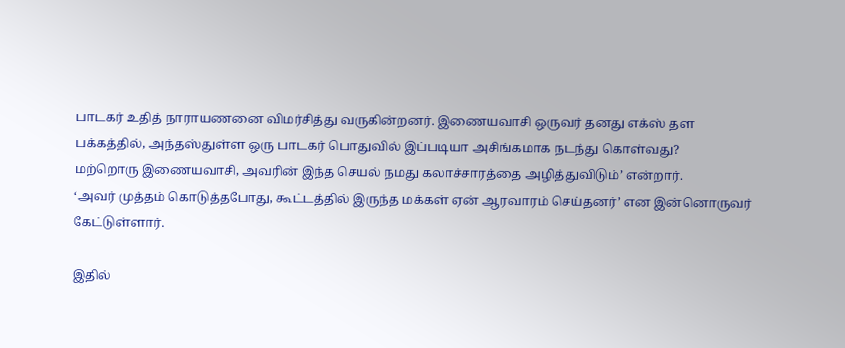பாடகர் உதித் நாராயணனை விமர்சித்து வருகின்றனர். இணையவாசி ஒருவர் தனது எக்ஸ் தள பக்கத்தில், அந்தஸ்துள்ள ஒரு பாடகர் பொதுவில் இப்படியா அசிங்கமாக நடந்து கொள்வது?
மற்றொரு இணையவாசி, அவரின் இந்த செயல் நமது கலாச்சாரத்தை அழித்துவிடும்’ என்றார்.
‘அவர் முத்தம் கொடுத்தபோது, கூட்டத்தில் இருந்த மக்கள் ஏன் ஆரவாரம் செய்தனர்’ என இன்னொருவர் கேட்டுள்ளார்.

இதில்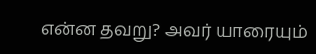என்ன தவறு? அவர் யாரையும்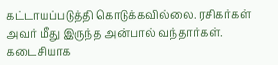கட்டாயப்படுத்தி கொடுக்கவில்லை. ரசிகர்கள் அவர் மீது இருந்த அன்பால் வந்தார்கள். கடைசியாக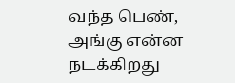வந்த பெண், அங்கு என்ன நடக்கிறது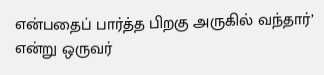என்பதைப் பார்த்த பிறகு அருகில் வந்தார்’ என்று ஒருவர்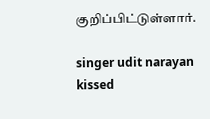குறிப்பிட்டுள்ளார்.

singer udit narayan kissed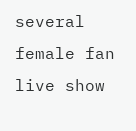several female fan live show